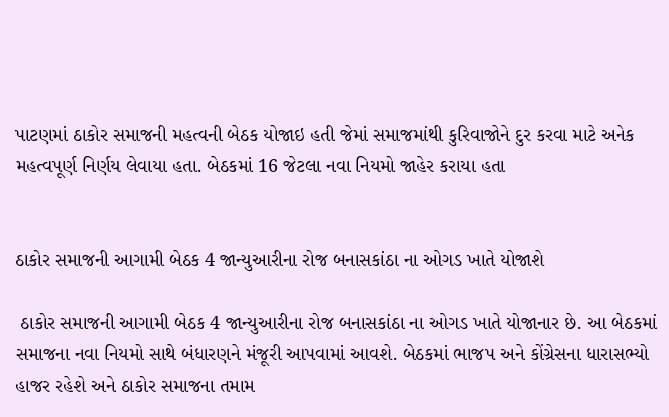પાટણમાં ઠાકોર સમાજની મહત્વની બેઠક યોજાઇ હતી જેમાં સમાજમાંથી કુરિવાજોને દુર કરવા માટે અનેક મહત્વપૂર્ણ નિર્ણય લેવાયા હતા. બેઠકમાં 16 જેટલા નવા નિયમો જાહેર કરાયા હતા


ઠાકોર સમાજની આગામી બેઠક 4 જાન્યુઆરીના રોજ બનાસકાંઠા ના ઓગડ ખાતે યોજાશે

 ઠાકોર સમાજની આગામી બેઠક 4 જાન્યુઆરીના રોજ બનાસકાંઠા ના ઓગડ ખાતે યોજાનાર છે. આ બેઠકમાં સમાજના નવા નિયમો સાથે બંધારણને મંજૂરી આપવામાં આવશે. બેઠકમાં ભાજપ અને કોંગ્રેસના ધારાસભ્યો હાજર રહેશે અને ઠાકોર સમાજના તમામ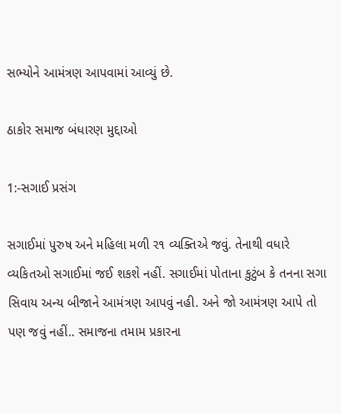સભ્યોને આમંત્રણ આપવામાં આવ્યું છે.

ઠાકોર સમાજ બંધારણ મુદ્દાઓ

1:-સગાઈ પ્રસંગ

સગાઈમાં પુરુષ અને મહિલા મળી ર૧ વ્યક્તિએ જવું. તેનાથી વધારે વ્યકિતઓ સગાઈમાં જઈ શકશે નહીં. સગાઈમાં પોતાના કુટુંબ કે તનના સગા સિવાય અન્ય બીજાને આમંત્રણ આપવું નહી. અને જો આમંત્રણ આપે તો પણ જવું નહીં.. સમાજના તમામ પ્રકારના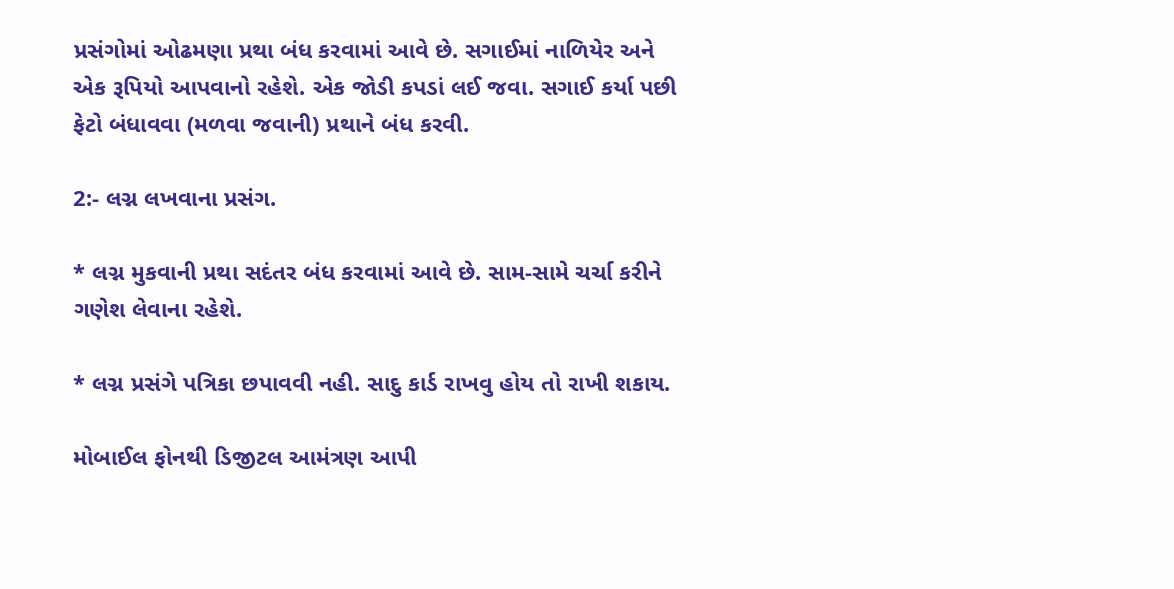પ્રસંગોમાં ઓઢમણા પ્રથા બંધ કરવામાં આવે છે. સગાઈમાં નાળિયેર અને એક રૂપિયો આપવાનો રહેશે. એક જોડી કપડાં લઈ જવા. સગાઈ કર્યા પછી ફેટો બંધાવવા (મળવા જવાની) પ્રથાને બંધ કરવી.

2:- લગ્ન લખવાના પ્રસંગ.

* લગ્ન મુકવાની પ્રથા સદંતર બંધ કરવામાં આવે છે. સામ-સામે ચર્ચા કરીને ગણેશ લેવાના રહેશે.

* લગ્ન પ્રસંગે પત્રિકા છપાવવી નહી. સાદુ કાર્ડ રાખવુ હોય તો રાખી શકાય.

મોબાઈલ ફોનથી ડિજીટલ આમંત્રણ આપી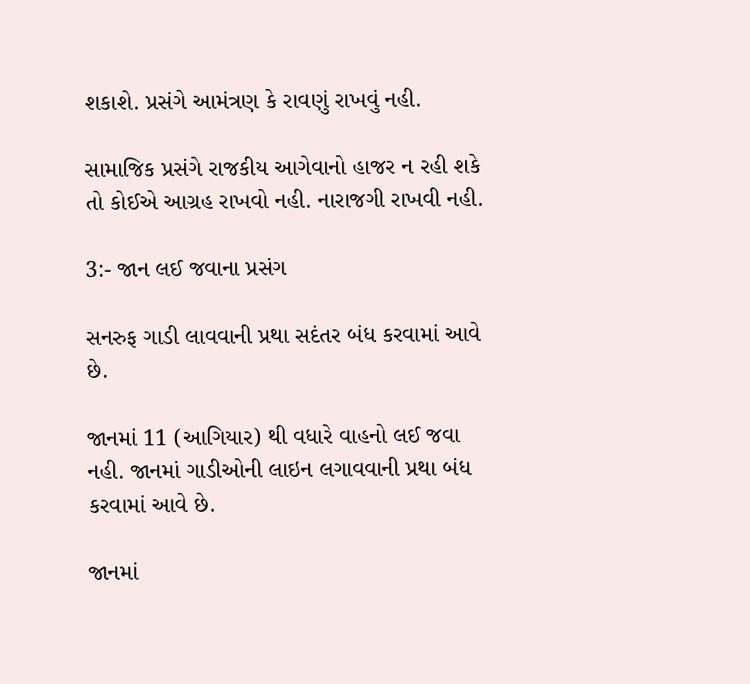શકાશે. પ્રસંગે આમંત્રણ કે રાવણું રાખવું નહી.

સામાજિક પ્રસંગે રાજકીય આગેવાનો હાજર ન રહી શકે તો કોઈએ આગ્રહ રાખવો નહી. નારાજગી રાખવી નહી.

3:- જાન લઈ જવાના પ્રસંગ

સનરુફ ગાડી લાવવાની પ્રથા સદંતર બંધ કરવામાં આવે છે.

જાનમાં 11 (આગિયાર) થી વધારે વાહનો લઈ જવા નહી. જાનમાં ગાડીઓની લાઇન લગાવવાની પ્રથા બંધ કરવામાં આવે છે.

જાનમાં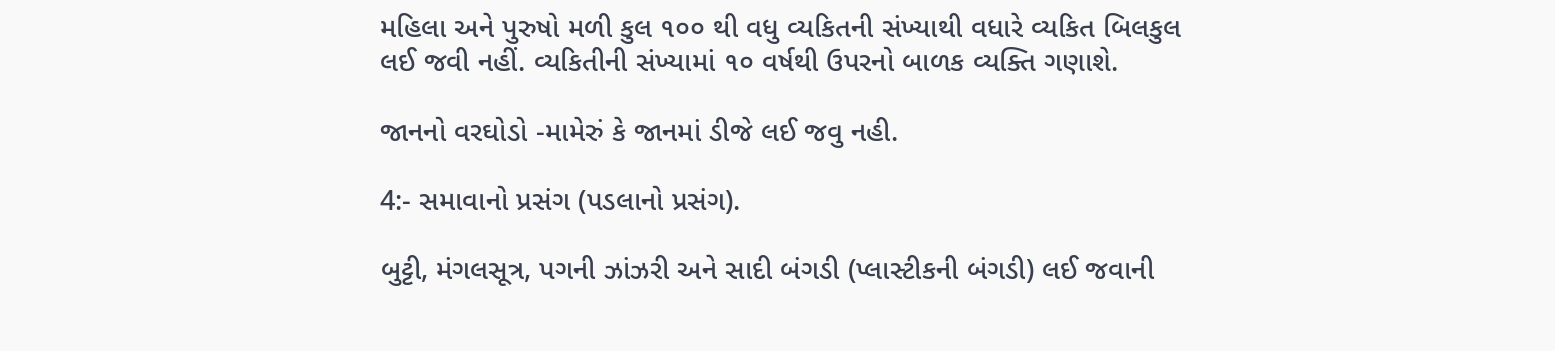મહિલા અને પુરુષો મળી કુલ ૧૦૦ થી વધુ વ્યકિતની સંખ્યાથી વધારે વ્યકિત બિલકુલ લઈ જવી નહીં. વ્યકિતીની સંખ્યામાં ૧૦ વર્ષથી ઉપરનો બાળક વ્યક્તિ ગણાશે.

જાનનો વરઘોડો -મામેરું કે જાનમાં ડીજે લઈ જવુ નહી.

4:- સમાવાનો પ્રસંગ (પડલાનો પ્રસંગ).

બુટ્ટી, મંગલસૂત્ર, પગની ઝાંઝરી અને સાદી બંગડી (પ્લાસ્ટીકની બંગડી) લઈ જવાની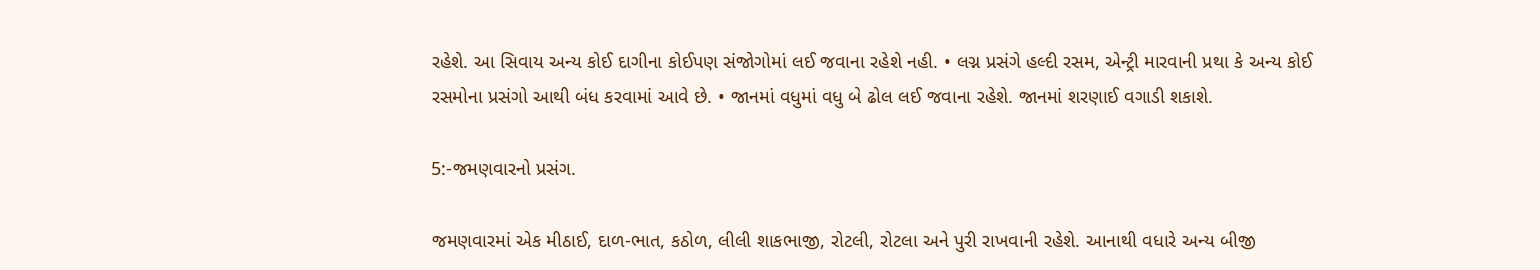રહેશે. આ સિવાય અન્ય કોઈ દાગીના કોઈપણ સંજોગોમાં લઈ જવાના રહેશે નહી. • લગ્ન પ્રસંગે હલ્દી રસમ, એન્ટ્રી મારવાની પ્રથા કે અન્ય કોઈ રસમોના પ્રસંગો આથી બંધ કરવામાં આવે છે. • જાનમાં વધુમાં વધુ બે ઢોલ લઈ જવાના રહેશે. જાનમાં શરણાઈ વગાડી શકાશે.

5:-જમણવારનો પ્રસંગ.

જમણવારમાં એક મીઠાઈ, દાળ-ભાત, કઠોળ, લીલી શાકભાજી, રોટલી, રોટલા અને પુરી રાખવાની રહેશે. આનાથી વધારે અન્ય બીજી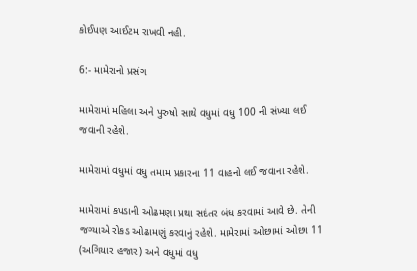કોઈપણ આઈટમ રાખવી નહી.

6:- મામેરાનો પ્રસંગ

મામેરામાં મહિલા અને પુરુષો સાથે વધુમાં વધુ 100 ની સંખ્યા લઈ જવાની રહેશે.

મામેરામાં વધુમાં વધુ તમામ પ્રકારના 11 વાહનો લઈ જવાના રહેશે.

મામેરામાં કપડાની ઓઢમણા પ્રથા સદંતર બંધ કરવામાં આવે છે. તેની જગ્યાએ રોકડ ઓઢામણું કરવાનું રહેશે. મામેરામાં ઓછામાં ઓછા 11 (અગિયાર હજાર) અને વધુમાં વધુ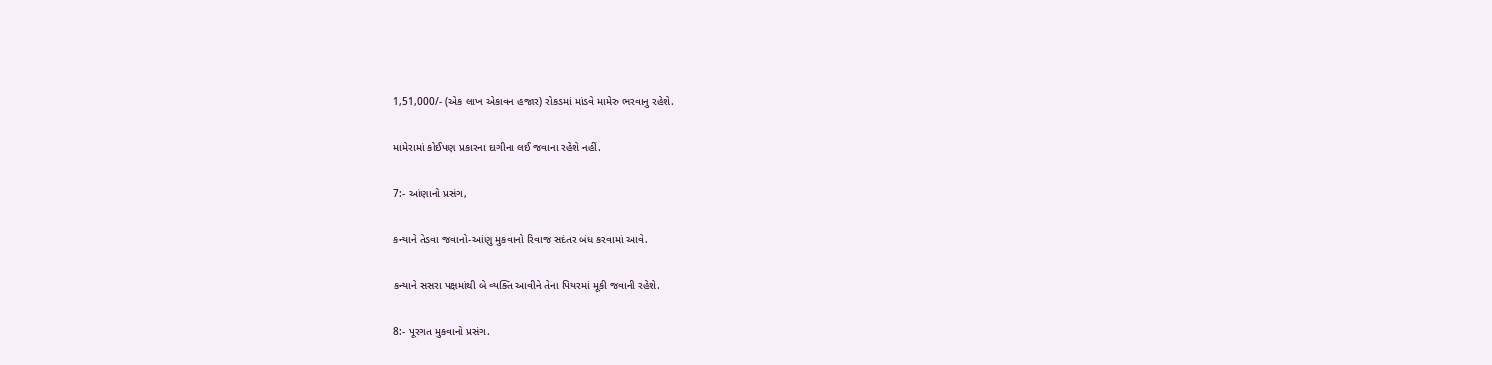1,51,000/- (એક લાખ એકાવન હજાર) રોકડમાં માંડવે મામેરુ ભરવાનુ રહેશે.

મામેરામાં કોઈપણ પ્રકારના દાગીના લઈ જવાના રહેશે નહીં.

7:- આંણાનો પ્રસંગ,

કન્યાને તેડવા જવાનો-આંણુ મુકવાનો રિવાજ સદંતર બંધ કરવામાં આવે.

કન્યાને સસરા પક્ષમાંથી બે વ્યક્તિ આવીને તેના પિયરમાં મૂકી જવાની રહેશે.

8:- પૂરગત મુકવાનો પ્રસંગ.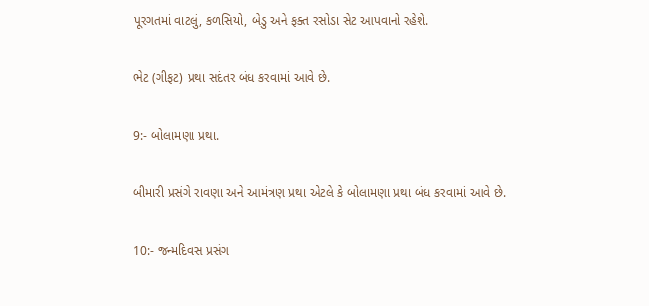પૂરગતમાં વાટલું, કળસિયો, બેડુ અને ફક્ત રસોડા સેટ આપવાનો રહેશે.

ભેટ (ગીફટ) પ્રથા સદંતર બંધ કરવામાં આવે છે.

9:- બોલામણા પ્રથા.

બીમારી પ્રસંગે રાવણા અને આમંત્રણ પ્રથા એટલે કે બોલામણા પ્રથા બંધ કરવામાં આવે છે.

10:- જન્મદિવસ પ્રસંગ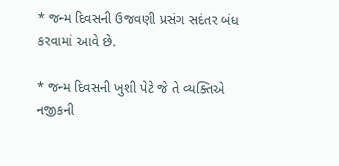* જન્મ દિવસની ઉજવણી પ્રસંગ સદંતર બંધ કરવામાં આવે છે.

* જન્મ દિવસની ખુશી પેટે જે તે વ્યક્તિએ નજીકની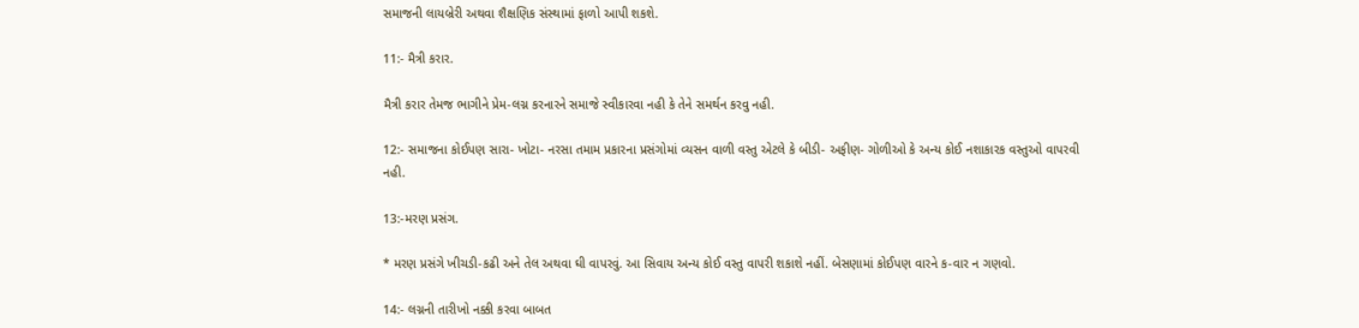સમાજની લાયબ્રેરી અથવા શૈક્ષણિક સંસ્થામાં ફાળો આપી શકશે.

11:- મૈત્રી કરાર.

મૈત્રી કરાર તેમજ ભાગીને પ્રેમ-લગ્ન કરનારને સમાજે સ્વીકારવા નહી કે તેને સમર્થન કરવુ નહી.

12:- સમાજના કોઈપણ સારા- ખોટા- નરસા તમામ પ્રકારના પ્રસંગોમાં વ્યસન વાળી વસ્તુ એટલે કે બીડી- અફીણ- ગોળીઓ કે અન્ય કોઈ નશાકારક વસ્તુઓ વાપરવી નહી.

13:-મરણ પ્રસંગ.

* મરણ પ્રસંગે ખીચડી-કઢી અને તેલ અથવા ઘી વાપરવું. આ સિવાય અન્ય કોઈ વસ્તુ વાપરી શકાશે નહીં. બેસણામાં કોઈપણ વારને ક-વાર ન ગણવો.

14:- લગ્નની તારીખો નક્કી કરવા બાબત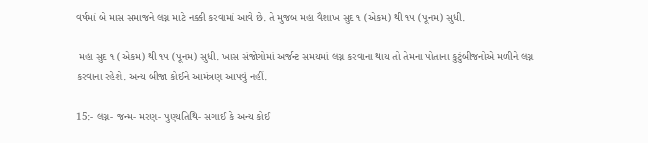વર્ષમાં બે માસ સમાજને લગ્ન માટે નક્કી કરવામાં આવે છે. તે મુજબ મહા વૈશાખ સુદ ૧ (એકમ) થી ૧૫ (પૂનમ) સુધી.

 મહા સુદ ૧ (એકમ) થી ૧૫ (પૂનમ) સુધી. ખાસ સંજોગોમાં અર્જન્ટ સમયમાં લગ્ન કરવાના થાય તો તેમના પોતાના કુટુંબીજનોએ મળીને લગ્ન કરવાના રહેશે. અન્ય બીજા કોઈને આમંત્રણ આપવું નહીં.

15:- લગ્ન- જન્મ- મરણ- પુણ્યતિથિ- સગાઈ કે અન્ય કોઈ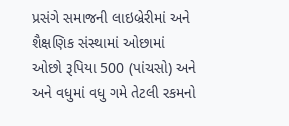પ્રસંગે સમાજની લાઇબ્રેરીમાં અને શૈક્ષણિક સંસ્થામાં ઓછામાં ઓછો રૂપિયા 500 (પાંચસો) અને અને વધુમાં વધુ ગમે તેટલી રકમનો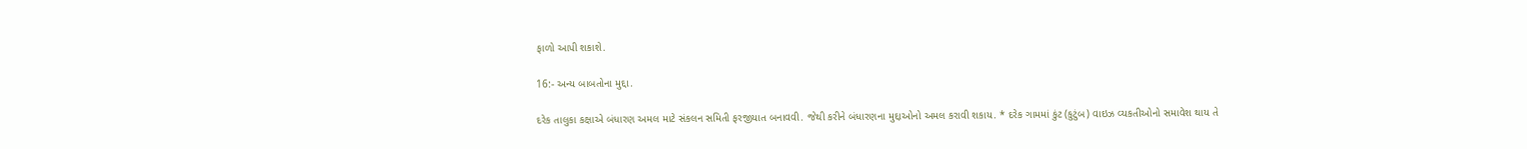ફાળો આપી શકાશે.

16:- અન્ય બાબતોના મુદ્દા.

દરેક તાલુકા કક્ષાએ બંધારણ અમલ માટે સંકલન સમિતી ફરજીયાત બનાવવી. જેથી કરીને બંધારણના મુદ્દાઓનો અમલ કરાવી શકાય. * દરેક ગામમાં કુંટ (કુટુંબ) વાઇઝ વ્યકતીઓનો સમાવેશ થાય તે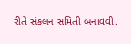રીતે સંકલન સમિતી બનાવવી.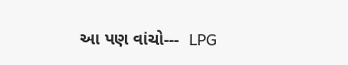આ પણ વાંચો---  LPG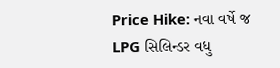Price Hike: નવા વર્ષે જ LPG સિલિન્ડર વધુ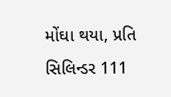મોંઘા થયા, પ્રતિ સિલિન્ડર 111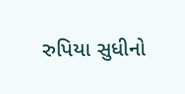રુપિયા સુધીનો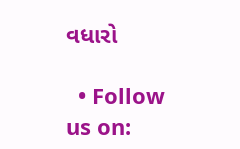વધારો

  • Follow us on: